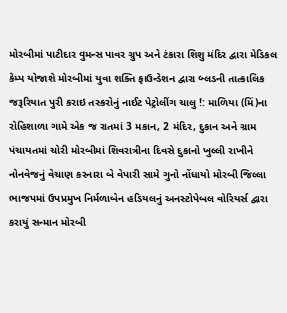મોરબીમાં પાટીદાર વુમન્સ પાવર ગ્રુપ અને ટંકારા શિશુ મંદિર દ્વારા મેડિકલ કેમ્પ યોજાશે મોરબીમાં યુવા શક્તિ ફાઉન્ડેશન દ્વારા બ્લડની તાત્કાલિક જરૂરિયાત પુરી કરાઇ તસ્કરોનું નાઈટ પેટ્રોલીંગ ચાલુ !: માળિયા (મિં)ના રોહિશાળા ગામે એક જ રાતમાં 3 મકાન, 2 મંદિર, દુકાન અને ગ્રામ પંચાયતમાં ચોરી મોરબીમાં શિવરાત્રીના દિવસે દુકાનો ખુલ્લી રાખીને નોનવેજનું વેચાણ કરનારા બે વેપારી સામે ગુનો નોંધાયો મોરબી જિલ્લા ભાજપમાં ઉપપ્રમુખ નિર્મળાબેન હડિયલનું અનસ્ટોપેબલ વોરિયર્સ દ્વારા કરાયું સન્માન મોરબી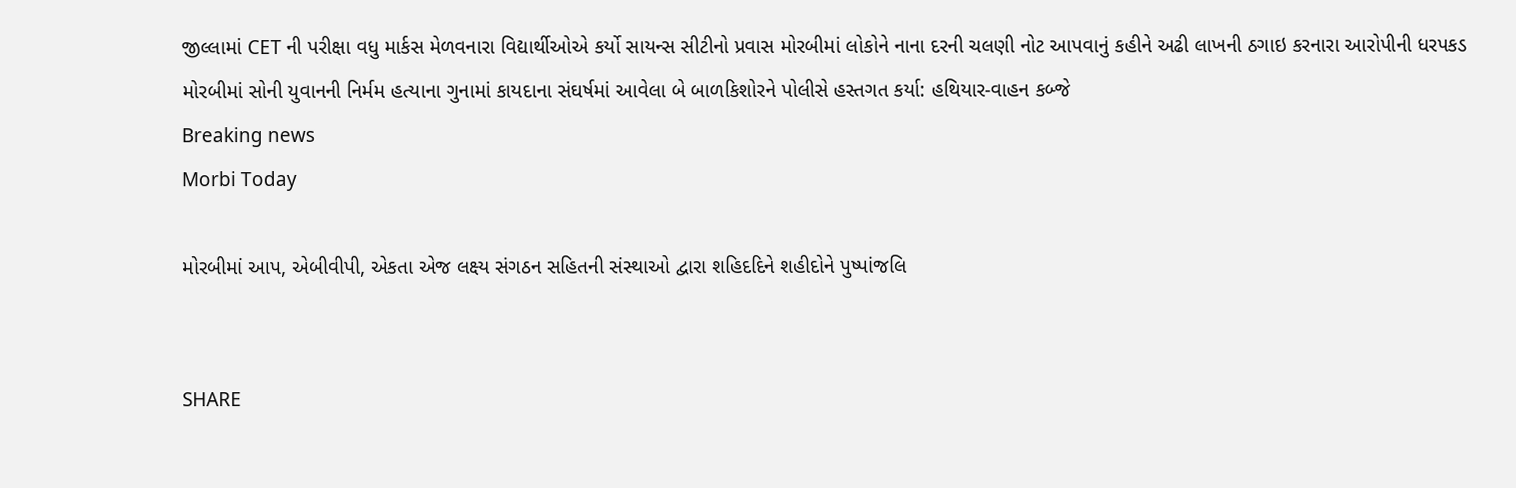જીલ્લામાં CET ની પરીક્ષા વધુ માર્કસ મેળવનારા વિદ્યાર્થીઓએ કર્યો સાયન્સ સીટીનો પ્રવાસ મોરબીમાં લોકોને નાના દરની ચલણી નોટ આપવાનું કહીને અઢી લાખની ઠગાઇ કરનારા આરોપીની ધરપકડ મોરબીમાં સોની યુવાનની નિર્મમ હત્યાના ગુનામાં કાયદાના સંઘર્ષમાં આવેલા બે બાળકિશોરને પોલીસે હસ્તગત કર્યા: હથિયાર-વાહન કબ્જે
Breaking news
Morbi Today

મોરબીમાં આપ, એબીવીપી, એકતા એજ લક્ષ્ય સંગઠન સહિતની સંસ્થાઓ દ્વારા શહિદદિને શહીદોને પુષ્પાંજલિ


SHARE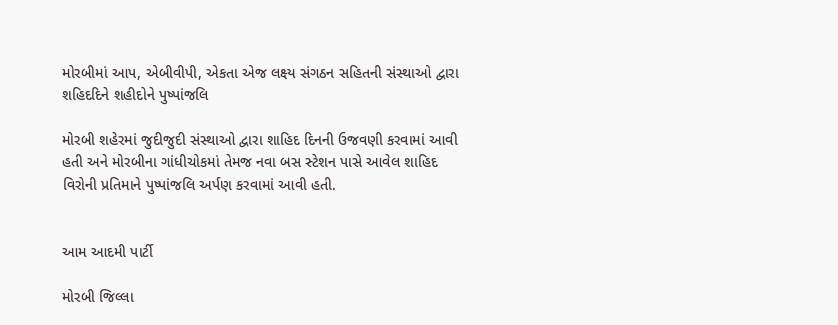મોરબીમાં આપ, એબીવીપી, એકતા એજ લક્ષ્ય સંગઠન સહિતની સંસ્થાઓ દ્વારા શહિદદિને શહીદોને પુષ્પાંજલિ

મોરબી શહેરમાં જુદીજુદી સંસ્થાઓ દ્વારા શાહિદ દિનની ઉજવણી કરવામાં આવી હતી અને મોરબીના ગાંધીચોકમાં તેમજ નવા બસ સ્ટેશન પાસે આવેલ શાહિદ વિરોની પ્રતિમાને પુષ્પાંજલિ અર્પણ કરવામાં આવી હતી.


આમ આદમી પાર્ટી

મોરબી જિલ્લા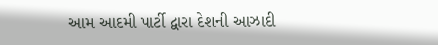આમ આદમી પાર્ટી દ્વારા દેશની આઝાદી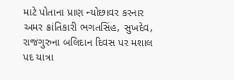માટે પોતાના પ્રાણ ન્યોછાવર કરનાર અમર ક્રાંતિકારી ભગતસિંહ, સુખદેવ, રાજગુરુના બલિદાન દિવસ પર મશાલ પદ યાત્રા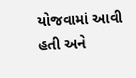યોજવામાં આવી હતી અને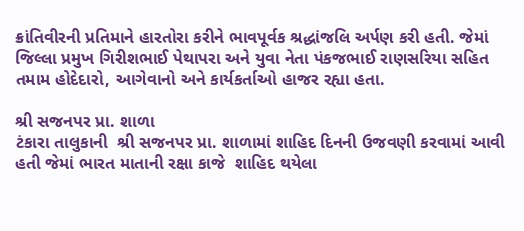ક્રાંતિવીરની પ્રતિમાને હારતોરા કરીને ભાવપૂર્વક શ્રદ્ધાંજલિ અર્પણ કરી હતી. જેમાં જિલ્લા પ્રમુખ ગિરીશભાઈ પેથાપરા અને યુવા નેતા પંકજભાઈ રાણસરિયા સહિત તમામ હોદેદારો, આગેવાનો અને કાર્યકર્તાઓ હાજર રહ્યા હતા.

શ્રી સજનપર પ્રા. શાળા
ટંકારા તાલુકાની  શ્રી સજનપર પ્રા. શાળામાં શાહિદ દિનની ઉજવણી કરવામાં આવી હતી જેમાં ભારત માતાની રક્ષા કાજે  શાહિદ થયેલા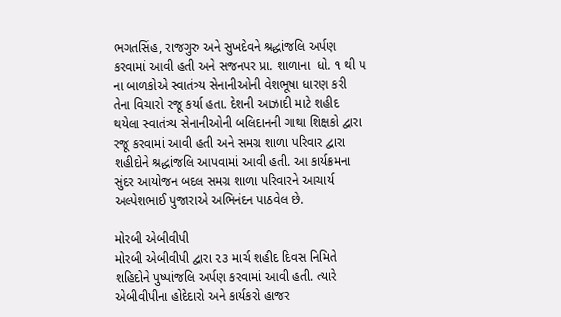ભગતસિંહ, રાજગુરુ અને સુખદેવને શ્રદ્ધાંજલિ અર્પણ કરવામાં આવી હતી અને સજનપર પ્રા. શાળાના  ધો. ૧ થી ૫ ના બાળકોએ સ્વાતંત્ર્ય સેનાનીઓની વેશભૂષા ધારણ કરી તેના વિચારો રજૂ કર્યા હતા. દેશની આઝાદી માટે શહીદ થયેલા સ્વાતંત્ર્ય સેનાનીઓની બલિદાનની ગાથા શિક્ષકો દ્વારા રજૂ કરવામાં આવી હતી અને સમગ્ર શાળા પરિવાર દ્વારા શહીદોને શ્રદ્ધાંજલિ આપવામાં આવી હતી. આ કાર્યક્રમના સુંદર આયોજન બદલ સમગ્ર શાળા પરિવારને આચાર્ય અલ્પેશભાઈ પુજારાએ અભિનંદન પાઠવેલ છે.

મોરબી એબીવીપી
મોરબી એબીવીપી દ્વારા ૨૩ માર્ચ શહીદ દિવસ નિમિતે શહિદોને પુષ્પાંજલિ અર્પણ કરવામાં આવી હતી. ત્યારે એબીવીપીના હોદેદારો અને કાર્યકરો હાજર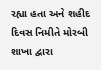રહ્યા હતા અને શહીદ દિવસ નિમીતે મોરબી શાખા દ્વારા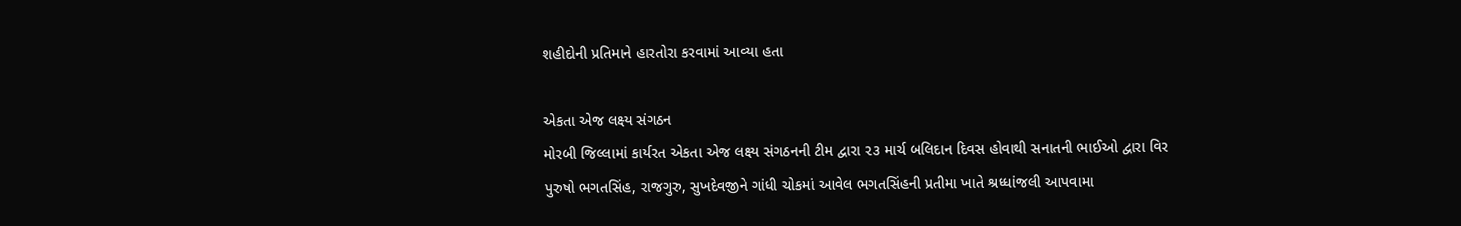શહીદોની પ્રતિમાને હારતોરા કરવામાં આવ્યા હતા

એકતા એજ લક્ષ્ય સંગઠન
મોરબી જિલ્લામાં કાર્યરત એકતા એજ લક્ષ્ય સંગઠનની ટીમ દ્વારા ૨૩ માર્ચ બલિદાન દિવસ હોવાથી સનાતની ભાઈઓ દ્વારા વિર પુરુષો ભગતસિંહ, રાજગુરુ, સુખદેવજીને ગાંધી ચોકમાં આવેલ ભગતસિંહની પ્રતીમા ખાતે શ્રધ્ધાંજલી આપવામા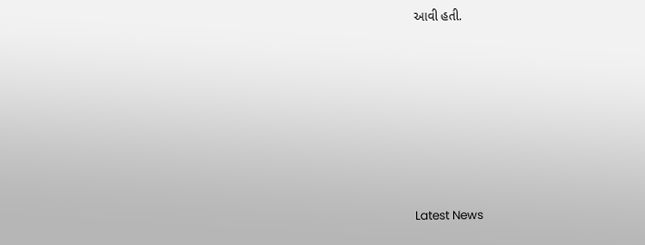આવી હતી.








Latest News